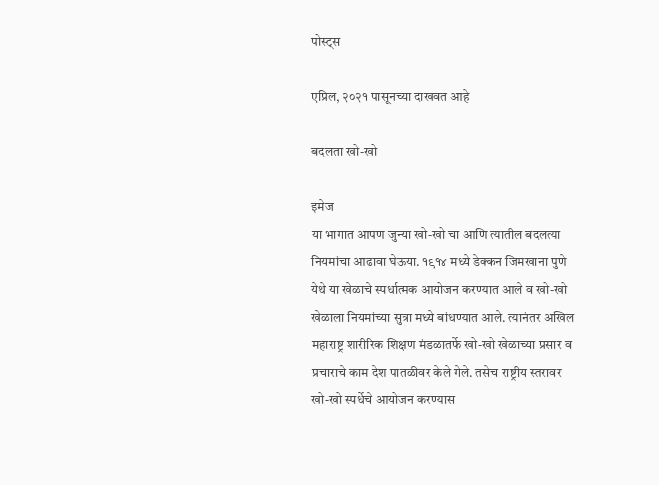पोस्ट्स

एप्रिल, २०२१ पासूनच्या दाखवत आहे

बदलता खो-खो

इमेज
या भागात आपण जुन्या खो-खो चा आणि त्यातील बदलत्या नियमांचा आढावा घेऊया. १९१४ मध्ये डेक्कन जिमखाना पुणे येथे या खेळाचे स्पर्धात्मक आयोजन करण्यात आले व खो-खो खेळाला नियमांच्या सुत्रा मध्ये बांधण्यात आले. त्यानंतर अखिल महाराष्ट्र शारीरिक शिक्षण मंडळातर्फे खो-खो खेळाच्या प्रसार व प्रचाराचे काम देश पातळीवर केले गेले. तसेच राष्ट्रीय स्तरावर खो-खो स्पर्धेचे आयोजन करण्यास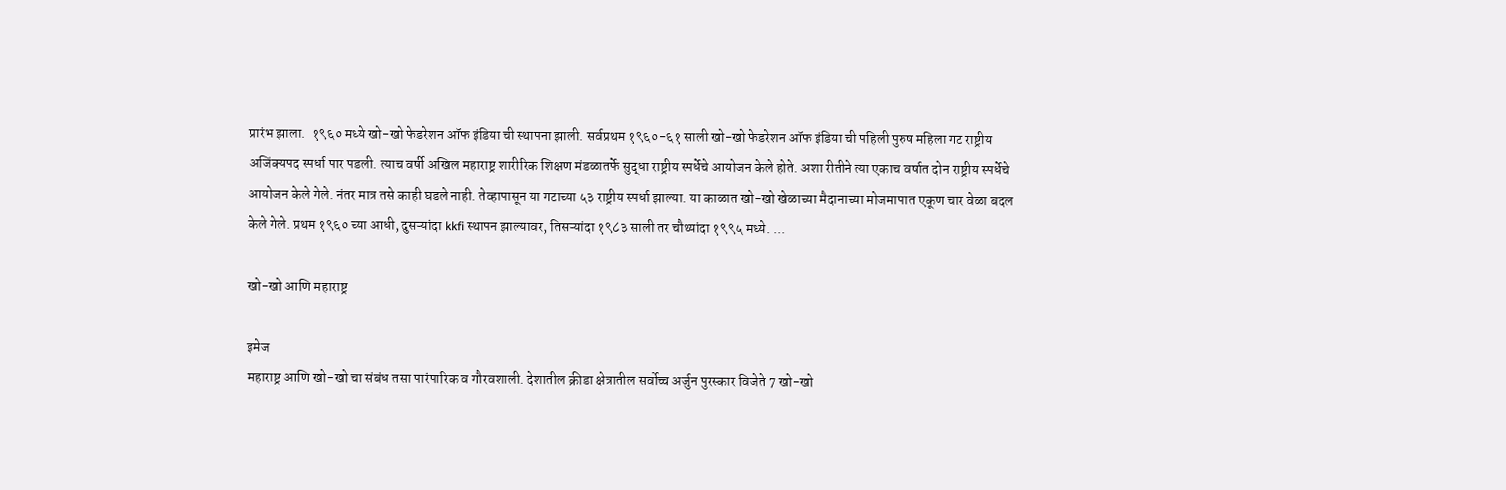प्रारंभ झाला.  १९६० मध्ये खो-खो फेडरेशन ऑफ इंडिया ची स्थापना झाली. सर्वप्रथम १९६०-६१ साली खो-खो फेडरेशन ऑफ इंडिया ची पहिली पुरुष महिला गट राष्ट्रीय अजिंक्यपद स्पर्धा पार पडली. त्याच वर्षी अखिल महाराष्ट्र शारीरिक शिक्षण मंडळातर्फे सुद्धा राष्ट्रीय स्पर्धेचे आयोजन केले होते. अशा रीतीने त्या एकाच वर्षात दोन राष्ट्रीय स्पर्धेचे आयोजन केले गेले. नंतर मात्र तसे काही घडले नाही. तेव्हापासून या गटाच्या ५३ राष्ट्रीय स्पर्धा झाल्या. या काळात खो-खो खेळाच्या मैदानाच्या मोजमापात एकूण चार वेळा बदल केले गेले. प्रथम १९६० च्या आधी, दुसऱ्यांदा kkfi स्थापन झाल्यावर, तिसऱ्यांदा १९८३ साली तर चौथ्यांदा १९९५ मध्ये. ...

खो-खो आणि महाराष्ट्र

इमेज
महाराष्ट्र आणि खो-खो चा संबंध तसा पारंपारिक व गौरवशाली. देशातील क्रीडा क्षेत्रातील सर्वोच्च अर्जुन पुरस्कार विजेते 7 खो-खो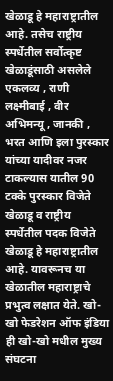खेळाडू हे महाराष्ट्रातील आहे. तसेच राष्ट्रीय स्पर्धेतील सर्वोत्कृष्ट खेळाडूंसाठी असलेले एकलव्य , राणी लक्ष्मीबाई , वीर अभिमन्यू , जानकी , भरत आणि इला पुरस्कार यांच्या यादीवर नजर टाकल्यास यातील 90 टक्के पुरस्कार विजेते खेळाडू व राष्ट्रीय स्पर्धेतील पदक विजेते खेळाडू हे महाराष्ट्रातील आहे. यावरूनच या खेळातील महाराष्ट्राचे प्रभुत्व लक्षात येते. खो-खो फेडरेशन ऑफ इंडिया ही खो-खो मधील मुख्य संघटना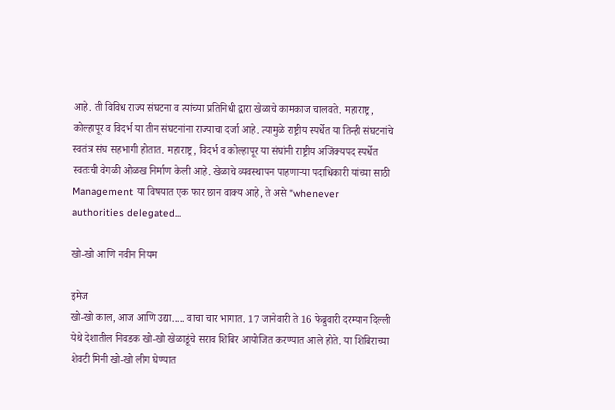आहे. ती विविध राज्य संघटना व त्यांच्या प्रतिनिधी द्वारा खेळाचे कामकाज चालवते. महाराष्ट्र, कोल्हापूर व विदर्भ या तीन संघटनांना राज्याचा दर्जा आहे. त्यामुळे राष्ट्रीय स्पर्धेत या तिन्ही संघटनांचे स्वतंत्र संघ सहभागी होतात. महाराष्ट्र, विदर्भ व कोल्हापूर या संघांनी राष्ट्रीय अजिंक्यपद स्पर्धेत स्वतःची वेगळी ओळख निर्माण केली आहे. खेळाचे व्यवस्थापन पाहणाऱ्या पदाधिकारी यांच्या साठी Management या विषयात एक फार छान वाक्य आहे, ते असे "whenever  authorities delegated...

खो-खो आणि नवीन नियम

इमेज
खो-खो काल, आज आणि उद्या..... वाचा चार भागात. 17 जानेवारी ते 16 फेब्रुवारी दरम्यान दिल्ली येथे देशातील निवडक खो-खो खेळाडूंचे सराव शिबिर आयोजित करण्यात आले होते. या शिबिराच्या शेवटी मिनी खो-खो लीग घेण्यात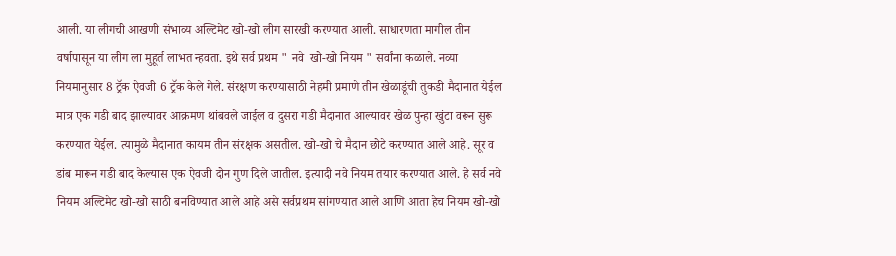आली. या लीगची आखणी संभाव्य अल्टिमेट खो-खो लीग सारखी करण्यात आली. साधारणता मागील तीन वर्षापासून या लीग ला मुहूर्त लाभत न्हवता. इथे सर्व प्रथम " नवे  खो-खो नियम " सर्वांना कळाले. नव्या नियमानुसार 8 ट्रॅक ऐवजी 6 ट्रॅक केले गेले. संरक्षण करण्यासाठी नेहमी प्रमाणे तीन खेळाडूंची तुकडी मैदानात येईल मात्र एक गडी बाद झाल्यावर आक्रमण थांबवले जाईल व दुसरा गडी मैदानात आल्यावर खेळ पुन्हा खुंटा वरून सुरू करण्यात येईल. त्यामुळे मैदानात कायम तीन संरक्षक असतील. खो-खो चे मैदान छोटे करण्यात आले आहे. सूर व डांब मारून गडी बाद केल्यास एक ऐवजी दोन गुण दिले जातील. इत्यादी नवे नियम तयार करण्यात आले. हे सर्व नवे नियम अल्टिमेट खो-खो साठी बनविण्यात आले आहे असे सर्वप्रथम सांगण्यात आले आणि आता हेच नियम खो-खो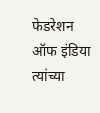फेडरेशन ऑफ इंडिया त्यांच्या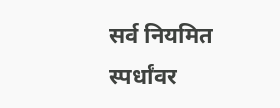सर्व नियमित स्पर्धांवर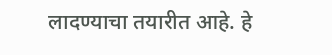लादण्याचा तयारीत आहे. हे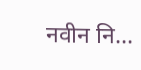नवीन नि...